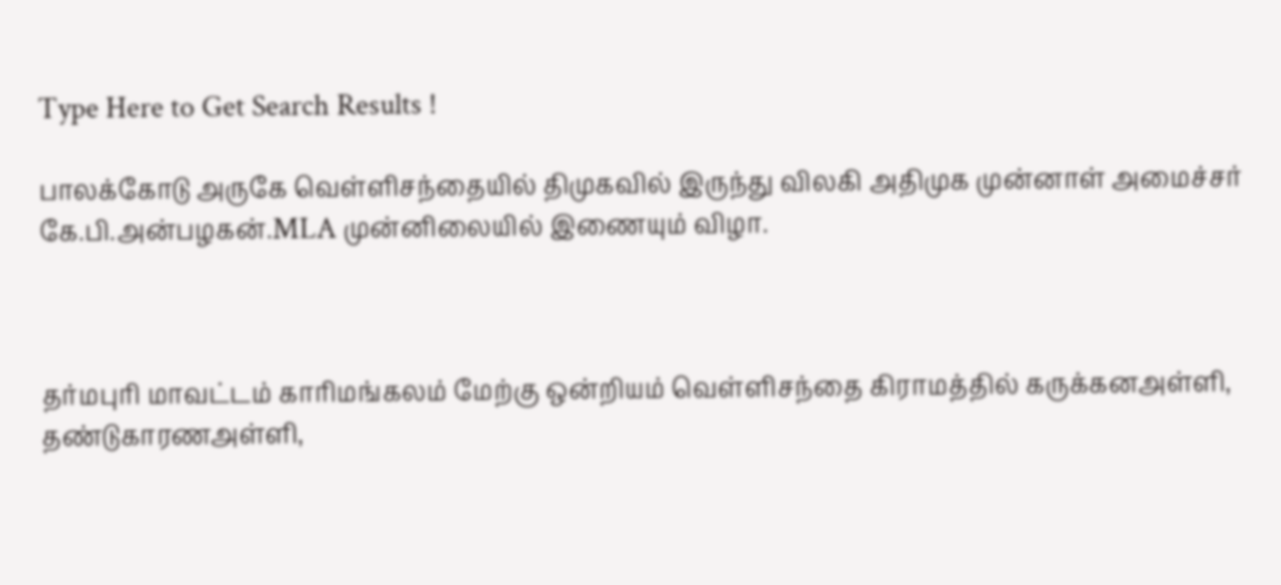Type Here to Get Search Results !

பாலக்கோடு அருகே வெள்ளிசந்தையில் திமுகவில் இருந்து விலகி அதிமுக முன்னாள் அமைச்சர் கே.பி.அன்பழகன்.MLA முன்னிலையில் இணையும் விழா.



தர்மபுரி மாவட்டம் காரிமங்கலம் மேற்கு ஒன்றியம் வெள்ளிசந்தை கிராமத்தில் கருக்கனஅள்ளி, தண்டுகாரணஅள்ளி,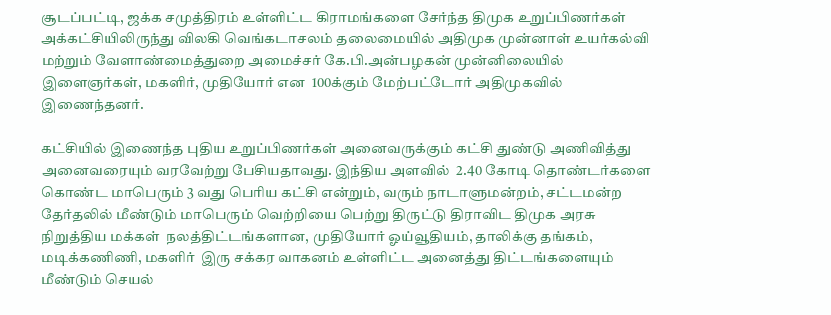சூடப்பட்டி, ஜக்க சமுத்திரம் உள்ளிட்ட கிராமங்களை சேர்ந்த திமுக உறுப்பிணர்கள் அக்கட்சியிலிருந்து விலகி வெங்கடாசலம் தலைமையில் அதிமுக முன்னாள் உயர்கல்வி மற்றும் வேளாண்மைத்துறை அமைச்சர் கே.பி.அன்பழகன் முன்னிலையில் இளைஞர்கள், மகளிர், முதியோர் என  100க்கும் மேற்பட்டோர் அதிமுகவில்  இணைந்தனர்.

கட்சியில் இணைந்த புதிய உறுப்பிணர்கள் அனைவருக்கும் கட்சி துண்டு அணிவித்து அனைவரையும் வரவேற்று பேசியதாவது. இந்திய அளவில்  2.40 கோடி தொண்டர்களை கொண்ட மாபெரும் 3 வது பெரிய கட்சி என்றும், வரும் நாடாளுமன்றம், சட்டமன்ற தேர்தலில் மீண்டும் மாபெரும் வெற்றியை பெற்று திருட்டு திராவிட திமுக அரசு நிறுத்திய மக்கள்  நலத்திட்டங்களான, முதியோர் ஓய்வூதியம், தாலிக்கு தங்கம், மடிக்கணிணி, மகளிர்  இரு சக்கர வாகனம் உள்ளிட்ட அனைத்து திட்டங்களையும் மீண்டும் செயல்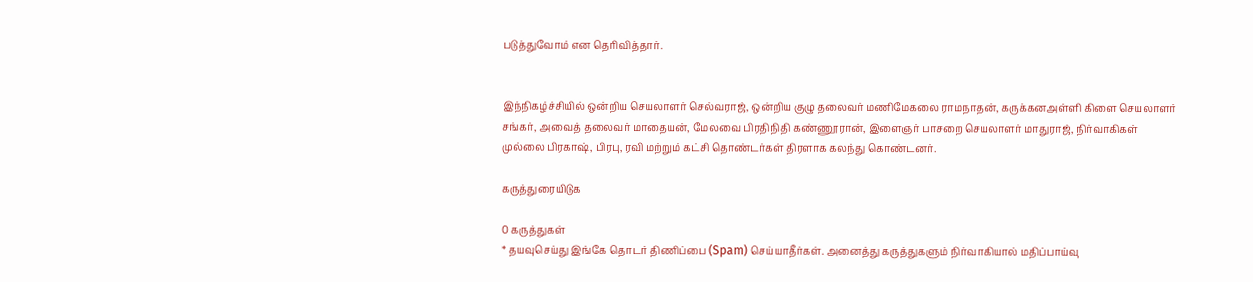படுத்துவோம் என தெரிவித்தார்.


இந்நிகழ்ச்சியில் ஒன்றிய செயலாளர் செல்வராஜ், ஒன்றிய குழு தலைவர் மணிமேகலை ராமநாதன், கருக்கனஅள்ளி கிளை செயலாளர் சங்கர், அவைத் தலைவர் மாதையன், மேலவை பிரதிநிதி கண்ணூரான், இளைஞர் பாசறை செயலாளர் மாதுராஜ், நிர்வாகிகள் முல்லை பிரகாஷ், பிரபு, ரவி மற்றும் கட்சி தொண்டர்கள் திரளாக கலந்து கொண்டனர்.

கருத்துரையிடுக

0 கருத்துகள்
* தயவுசெய்து இங்கே தொடர் திணிப்பை (Spam) செய்யாதீர்கள். அனைத்து கருத்துகளும் நிர்வாகியால் மதிப்பாய்வு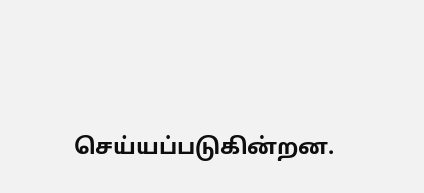செய்யப்படுகின்றன.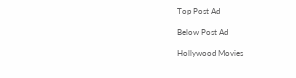Top Post Ad

Below Post Ad

Hollywood Movies